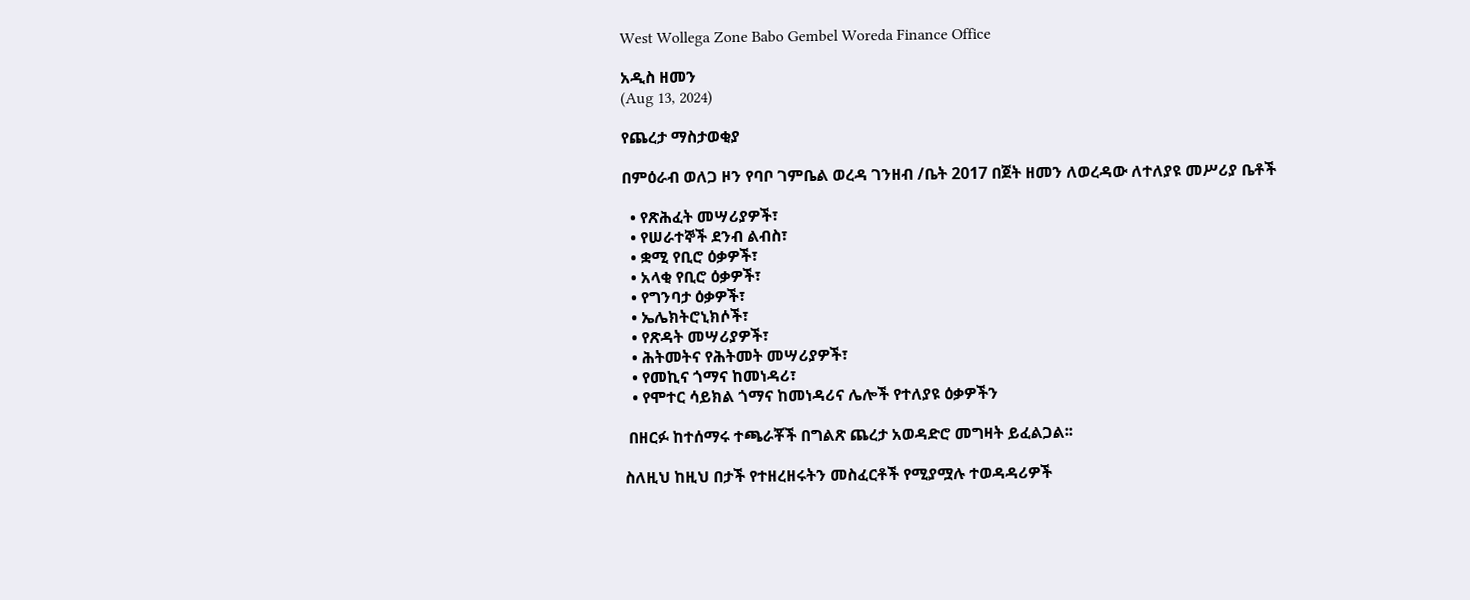West Wollega Zone Babo Gembel Woreda Finance Office

አዲስ ዘመን
(Aug 13, 2024)

የጨረታ ማስታወቂያ

በምዕራብ ወለጋ ዞን የባቦ ገምቤል ወረዳ ገንዘብ /ቤት 2017 በጀት ዘመን ለወረዳው ለተለያዩ መሥሪያ ቤቶች

  • የጽሕፈት መሣሪያዎች፣
  • የሠራተኞች ደንብ ልብስ፣
  • ቋሚ የቢሮ ዕቃዎች፣
  • አላቂ የቢሮ ዕቃዎች፣
  • የግንባታ ዕቃዎች፣
  • ኤሌክትሮኒክሶች፣
  • የጽዳት መሣሪያዎች፣
  • ሕትመትና የሕትመት መሣሪያዎች፣
  • የመኪና ጎማና ከመነዳሪ፣
  • የሞተር ሳይክል ጎማና ከመነዳሪና ሌሎች የተለያዩ ዕቃዎችን

 በዘርፉ ከተሰማሩ ተጫራቾች በግልጽ ጨረታ አወዳድሮ መግዛት ይፈልጋል፡፡

ስለዚህ ከዚህ በታች የተዘረዘሩትን መስፈርቶች የሚያሟሉ ተወዳዳሪዎች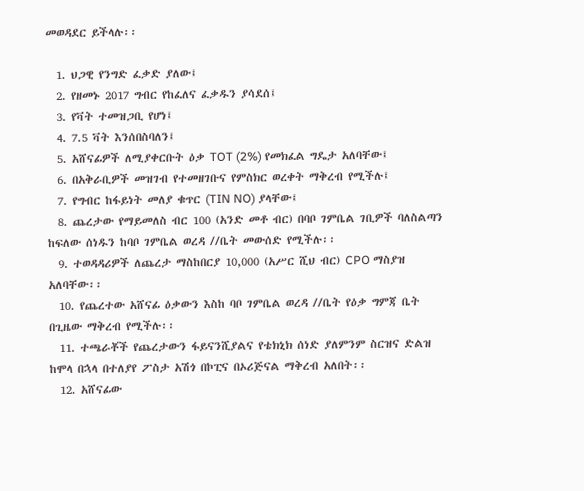መወዳደር ይችላሉ፡፡

  1. ህጋዊ የንግድ ፈቃድ ያለው፤
  2. የዘመኑ 2017 ግብር የከፈለና ፈቃዱን ያሳደሰ፤
  3. የቫት ተመዝጋቢ የሆነ፤
  4. 7.5 ቫት እንሰበስባለን፤
  5. አሸናፊዎች ለሚያቀርቡት ዕቃ TOT (2%) የመክፈል ግዴታ አለባቸው፤
  6. በአቅራቢዎች መዝገብ የተመዘገቡና የምስክር ወረቀት ማቅረብ የሚችሉ፤
  7. የግብር ከፋይነት መለያ ቁጥር (TIN NO) ያላቸው፤
  8. ጨረታው የማይመለስ ብር 100 (አንድ መቶ ብር) በባቦ ገምቤል ገቢዎች ባለስልጣን ከፍለው ሰነዱን ከባቦ ገምቤል ወረዳ //ቤት መውሰድ የሚችሉ፡፡
  9. ተወዳዳሪዎች ለጨረታ ማስከበርያ 10,000 (አሥር ሺህ ብር) CPO ማስያዝ አለባቸው፡፡
  10. የጨረተው አሸናፊ ዕቃውን እስከ ባቦ ገምቤል ወረዳ //ቤት የዕቃ ግምጃ ቤት በጊዜው ማቅረብ የሚችሉ፡፡
  11. ተጫራቾች የጨረታውን ፋይናንሺያልና የቴክኒክ ሰነድ ያለምንም ስርዝና ድልዝ ከሞላ በኋላ በተለያየ ፖስታ አሽጎ በኮፒና በኦሪጅናል ማቅረብ አለበት፡፡
  12. አሸናፊው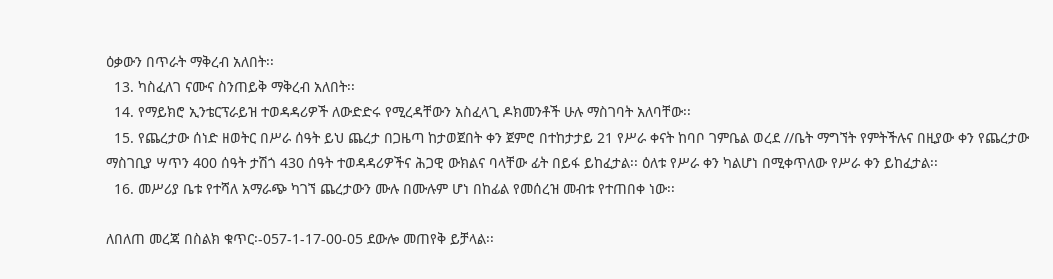ዕቃውን በጥራት ማቅረብ አለበት፡፡
  13. ካስፈለገ ናሙና ስንጠይቅ ማቅረብ አለበት፡፡
  14. የማይክሮ ኢንቴርፕራይዝ ተወዳዳሪዎች ለውድድሩ የሚረዳቸውን አስፈላጊ ዶክመንቶች ሁሉ ማስገባት አለባቸው፡፡
  15. የጨረታው ሰነድ ዘወትር በሥራ ሰዓት ይህ ጨረታ በጋዜጣ ከታወጀበት ቀን ጀምሮ በተከታታይ 21 የሥራ ቀናት ከባቦ ገምቤል ወረደ //ቤት ማግኘት የምትችሉና በዚያው ቀን የጨረታው ማስገቢያ ሣጥን 400 ሰዓት ታሽጎ 430 ሰዓት ተወዳዳሪዎችና ሕጋዊ ውክልና ባላቸው ፊት በይፋ ይከፈታል፡፡ ዕለቱ የሥራ ቀን ካልሆነ በሚቀጥለው የሥራ ቀን ይከፈታል፡፡
  16. መሥሪያ ቤቱ የተሻለ አማራጭ ካገኘ ጨረታውን ሙሉ በሙሉም ሆነ በከፊል የመሰረዝ መብቱ የተጠበቀ ነው፡፡

ለበለጠ መረጃ በስልክ ቁጥር፡-057-1-17-00-05 ደውሎ መጠየቅ ይቻላል፡፡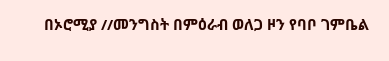በኦሮሚያ //መንግስት በምዕራብ ወለጋ ዞን የባቦ ገምቤል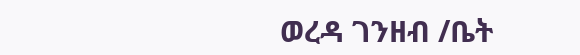ወረዳ ገንዘብ /ቤት